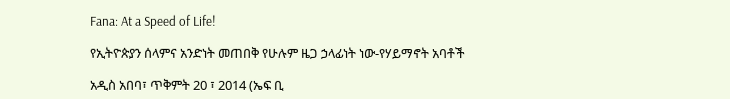Fana: At a Speed of Life!

የኢትዮጵያን ሰላምና አንድነት መጠበቅ የሁሉም ዜጋ ኃላፊነት ነው-የሃይማኖት አባቶች

አዲስ አበባ፣ ጥቅምት 20 ፣ 2014 (ኤፍ ቢ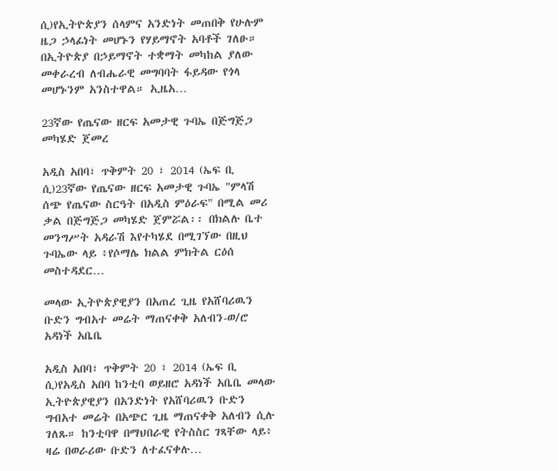ሲ)የኢትዮጵያን ሰላምና አንድነት መጠበቅ የሁሉም ዜጋ ኃላፊነት መሆኑን የሃይማኖት አባቶች ገለፁ። በኢትዮጵያ በኃይማኖት ተቋማት መካከል ያለው መቀራረብ ለብሔራዊ መግባባት ፋይዳው የጎላ መሆኑንም አንስተዋል። ኢዜአ…

23ኛው የጤናው ዘርፍ አመታዊ ጉባኤ በጅግጅጋ መካሄድ ጀመረ

አዲስ አበባ፣ ጥቅምት 20 ፣ 2014 (ኤፍ ቢ ሲ)23ኛው የጤናው ዘርፍ አመታዊ ጉባኤ "ምላሽ ሰጭ የጤናው ስርዓት በአዲስ ምዕራፍ" በሚል መሪ ቃል በጅግጅጋ መካሄድ ጀምሯል፡፡ በክልሉ ቤተ መንግሥት አዳራሽ እየተካሄደ በሚገኘው በዚህ ጉባኤው ላይ ፥የሶማሌ ክልል ምክትል ርዕሰ መስተዳደር…

መላው ኢትዮጵያዊያን በአጠረ ጊዜ የአሸባሪዉን ቡድን ግብአተ መሬት ማጠናቀቅ አለብን-ወ/ሮ አዳነች አቤቤ

አዲስ አበባ፣ ጥቅምት 20 ፣ 2014 (ኤፍ ቢ ሲ)የአዲስ አበባ ከንቲባ ወይዘሮ አዳነች አቤቤ መላው ኢትዮጵያዊያን በአንድነት የአሸባሪዉን ቡድን ግብአተ መሬት በአጭር ጊዜ ማጠናቀቅ አለብን ሲሉ ገለጹ። ከንቲባዋ በማህበራዊ የትስስር ገጻቸው ላይ፥ ዛሬ በወራሪው ቡድን ለተፈናቀሉ…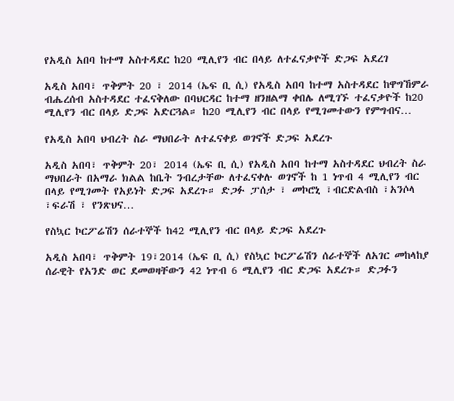የአዲስ አበባ ከተማ አስተዳደር ከ20 ሚሊየን ብር በላይ ለተፈናቃዮች ድጋፍ አደረገ

አዲስ አበባ፣ ጥቅምት 20 ፣ 2014 (ኤፍ ቢ ሲ) የአዲስ አበባ ከተማ አስተዳደር ከዋግኸምራ ብሔረሰብ አስተዳደር ተፈናቅለው በባህርዳር ከተማ ዘንዘልማ ቀበሌ ለሚገኙ ተፈናቃዮች ከ20 ሚሊየን ብር በላይ ድጋፍ አድርጓል። ከ20 ሚሊየን ብር በላይ የሚገመተውን የምግብና…

የአዲስ አበባ ህብረት ስራ ማህበራት ለተፈናቀይ ወገኖች ድጋፍ አደረጉ

አዲስ አበባ፣ ጥቅምት 20፣ 2014 (ኤፍ ቢ ሲ) የአዲስ አበባ ከተማ አስተዳደር ህብረት ስራ ማህበራት በአማራ ክልል ከቤት ንብረታቸው ለተፈናቀሉ ወገኖች ከ 1 ነጥብ 4 ሚሊየን ብር በላይ የሚገመት የአይነት ድጋፍ አደረጉ። ድጋፉ ፓሰታ ፣ መኮሮኒ ፣ብርድልብስ ፣አንሶላ ፣ፍራሽ ፣ የንጽህና…

የስኳር ኮርፖሬሽን ሰራተኞች ከ42 ሚሊየን ብር በላይ ድጋፍ አደረጉ

አዲስ አበባ፣ ጥቅምት 19፣2014 (ኤፍ ቢ ሲ) የስኳር ኮርፖሬሽን ሰራተኞች ለአገር መከላከያ ሰራዊት የአንድ ወር ደመወዛቸውን 42 ነጥብ 6 ሚሊየን ብር ድጋፍ አደረጉ። ድጋፉን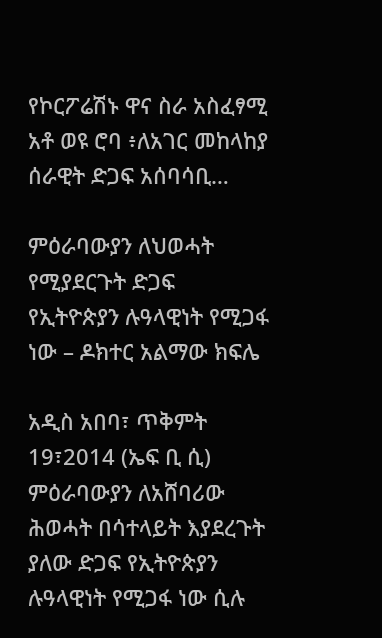የኮርፖሬሽኑ ዋና ስራ አስፈፃሚ አቶ ወዩ ሮባ ፥ለአገር መከላከያ ሰራዊት ድጋፍ አሰባሳቢ…

ምዕራባውያን ለህወሓት የሚያደርጉት ድጋፍ የኢትዮጵያን ሉዓላዊነት የሚጋፋ ነው – ዶክተር አልማው ክፍሌ

አዲስ አበባ፣ ጥቅምት 19፣2014 (ኤፍ ቢ ሲ) ምዕራባውያን ለአሸባሪው ሕወሓት በሳተላይት እያደረጉት ያለው ድጋፍ የኢትዮጵያን ሉዓላዊነት የሚጋፋ ነው ሲሉ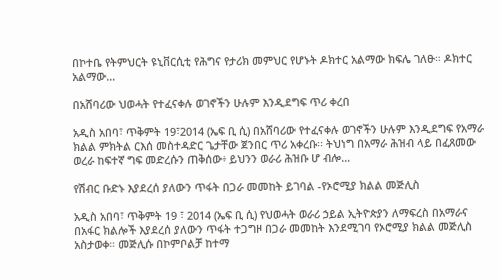በኮተቤ የትምህርት ዩኒቨርሲቲ የሕግና የታሪክ መምህር የሆኑት ዶክተር አልማው ክፍሌ ገለፁ። ዶክተር አልማው…

በአሸባሪው ህወሓት የተፈናቀሉ ወገኖችን ሁሉም እንዲደግፍ ጥሪ ቀረበ

አዲስ አበባ፣ ጥቅምት 19፣2014 (ኤፍ ቢ ሲ) በአሸባሪው የተፈናቀሉ ወገኖችን ሁሉም እንዲደግፍ የአማራ ክልል ምክትል ርእሰ መስተዳድር ጌታቸው ጀንበር ጥሪ አቀረቡ፡፡ ትህነግ በአማራ ሕዝብ ላይ በፈጸመው ወረራ ከፍተኛ ግፍ መድረሱን ጠቅሰው፥ ይህንን ወራሪ ሕዝቡ ሆ ብሎ…

የሽብር ቡድኑ እያደረሰ ያለውን ጥፋት በጋራ መመከት ይገባል -የኦሮሚያ ክልል መጅሊስ

አዲስ አበባ፣ ጥቅምት 19 ፣ 2014 (ኤፍ ቢ ሲ) የህወሓት ወራሪ ኃይል ኢትዮጵያን ለማፍረስ በአማራና በአፋር ክልሎች እያደረሰ ያለውን ጥፋት ተጋግዞ በጋራ መመከት እንደሚገባ የኦሮሚያ ክልል መጅሊስ አስታወቀ። መጅሊሱ በኮምቦልቻ ከተማ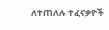ለተጠለሉ ተፈናቃዮች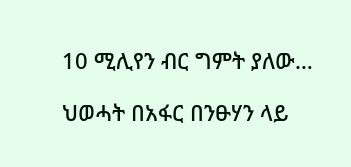10 ሚሊየን ብር ግምት ያለው…

ህወሓት በአፋር በንፁሃን ላይ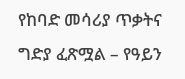የከባድ መሳሪያ ጥቃትና ግድያ ፈጽሟል – የዓይን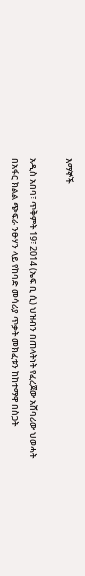እማኞች

አዲስ አበባ፣ ጥቅምት 19፣ 2014 (ኤፍ ቢ ሲ) ህዝብን በጠላትነት የፈረጀው አሸባሪው ህወሓት በአፋር ክልል ጭፍራ ንፁሃን ላይ የከባድ መሳሪያ ጥቃት መክፈቱን ከከተማዋ በስጋት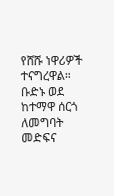የሸሹ ነዋሪዎች ተናግረዋል። ቡድኑ ወደ ከተማዋ ሰርጎ ለመግባት መድፍና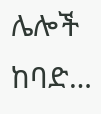ሌሎች ከባድ…